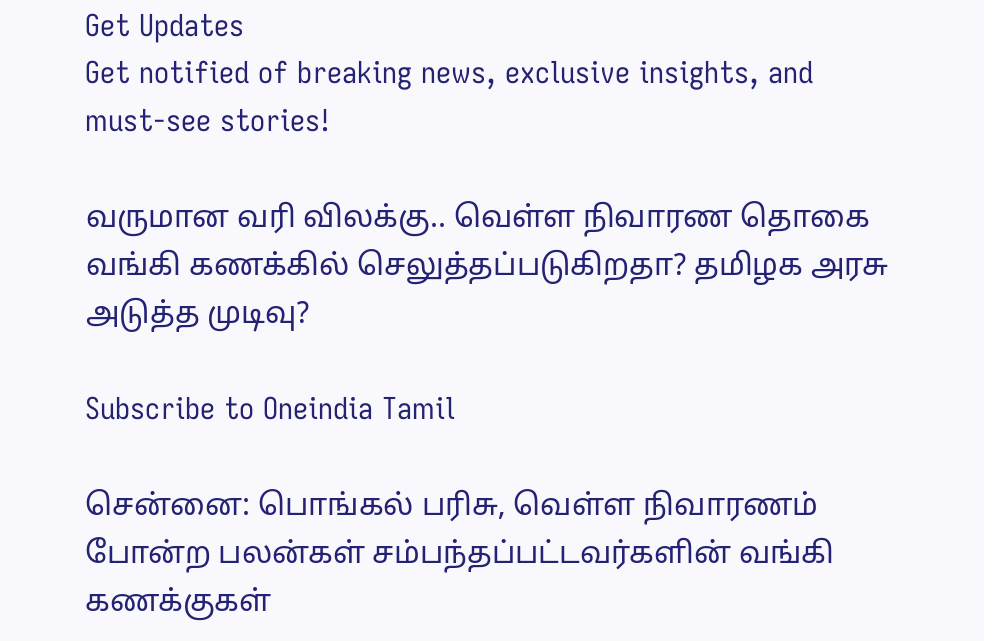Get Updates
Get notified of breaking news, exclusive insights, and must-see stories!

வருமான வரி விலக்கு.. வெள்ள நிவாரண தொகை வங்கி கணக்கில் செலுத்தப்படுகிறதா? தமிழக அரசு அடுத்த முடிவு?

Subscribe to Oneindia Tamil

சென்னை: பொங்கல் பரிசு, வெள்ள நிவாரணம் போன்ற பலன்கள் சம்பந்தப்பட்டவர்களின் வங்கி கணக்குகள்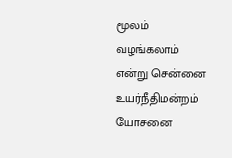மூலம் வழங்கலாம் என்று சென்னை உயர்நீதிமன்றம் யோசனை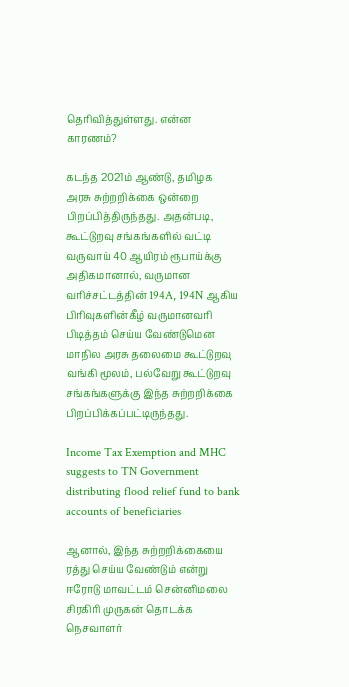தெரிவித்துள்ளது. என்ன காரணம்?

கடந்த 2021ம் ஆண்டு, தமிழக அரசு சுற்றறிக்கை ஒன்றை பிறப்பித்திருந்தது. அதன்படி, கூட்டுறவு சங்கங்களில் வட்டி வருவாய் 40 ஆயிரம் ரூபாய்க்கு அதிகமானால், வருமான வரிச்சட்டத்தின் 194A, 194N ஆகிய பிரிவுகளின்கீழ் வருமானவரி பிடித்தம் செய்ய வேண்டுமென மாநில அரசு தலைமை கூட்டுறவு வங்கி மூலம், பல்வேறு கூட்டுறவு சங்கங்களுக்கு இந்த சுற்றறிக்கை பிறப்பிக்கப்பட்டிருந்தது.

Income Tax Exemption and MHC suggests to TN Government distributing flood relief fund to bank accounts of beneficiaries

ஆனால், இந்த சுற்றறிக்கையை ரத்து செய்ய வேண்டும் என்று ஈரோடு மாவட்டம் சென்னிமலை சிரகிரி முருகன் தொடக்க நெசவாளர்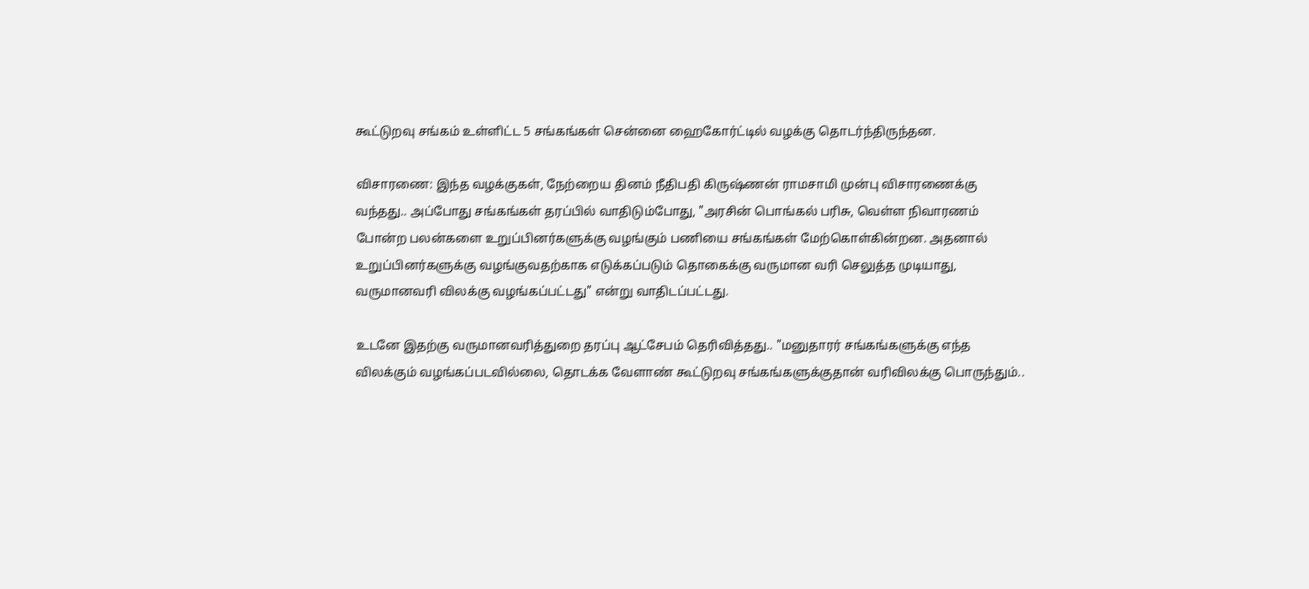கூட்டுறவு சங்கம் உள்ளிட்ட 5 சங்கங்கள் சென்னை ஹைகோர்ட்டில் வழக்கு தொடர்ந்திருந்தன.

விசாரணை: இந்த வழக்குகள், நேற்றைய தினம் நீதிபதி கிருஷ்ணன் ராமசாமி முன்பு விசாரணைக்கு வந்தது.. அப்போது சங்கங்கள் தரப்பில் வாதிடும்போது, "அரசின் பொங்கல் பரிசு, வெள்ள நிவாரணம் போன்ற பலன்களை உறுப்பினர்களுக்கு வழங்கும் பணியை சங்கங்கள் மேற்கொள்கின்றன. அதனால் உறுப்பினர்களுக்கு வழங்குவதற்காக எடுக்கப்படும் தொகைக்கு வருமான வரி செலுத்த முடியாது, வருமானவரி விலக்கு வழங்கப்பட்டது" என்று வாதிடப்பட்டது.

உடனே இதற்கு வருமானவரித்துறை தரப்பு ஆட்சேபம் தெரிவித்தது.. "மனுதாரர் சங்கங்களுக்கு எந்த விலக்கும் வழங்கப்படவில்லை, தொடக்க வேளாண் கூட்டுறவு சங்கங்களுக்குதான் வரிவிலக்கு பொருந்தும்..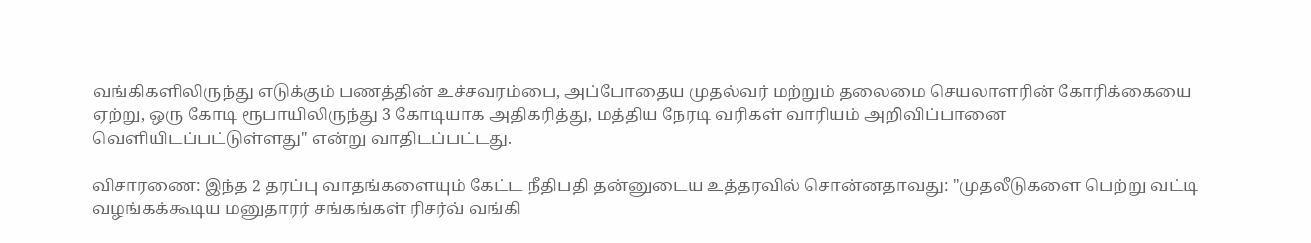வங்கிகளிலிருந்து எடுக்கும் பணத்தின் உச்சவரம்பை, அப்போதைய முதல்வர் மற்றும் தலைமை செயலாளரின் கோரிக்கையை ஏற்று, ஒரு கோடி ரூபாயிலிருந்து 3 கோடியாக அதிகரித்து, மத்திய நேரடி வரிகள் வாரியம் அறிவிப்பானை வெளியிடப்பட்டுள்ளது" என்று வாதிடப்பட்டது.

விசாரணை: இந்த 2 தரப்பு வாதங்களையும் கேட்ட நீதிபதி தன்னுடைய உத்தரவில் சொன்னதாவது: "முதலீடுகளை பெற்று வட்டி வழங்கக்கூடிய மனுதாரர் சங்கங்கள் ரிசர்வ் வங்கி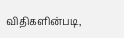விதிகளின்படி,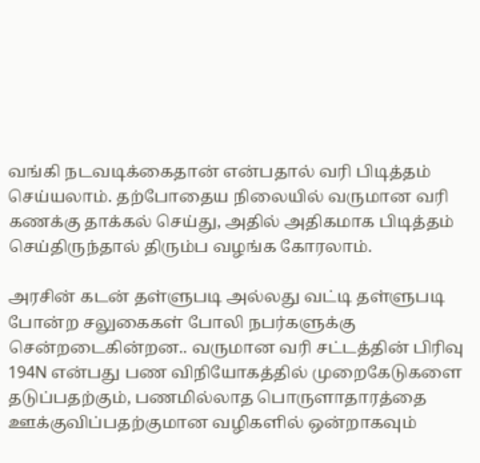வங்கி நடவடிக்கைதான் என்பதால் வரி பிடித்தம் செய்யலாம். தற்போதைய நிலையில் வருமான வரி கணக்கு தாக்கல் செய்து, அதில் அதிகமாக பிடித்தம் செய்திருந்தால் திரும்ப வழங்க கோரலாம்.

அரசின் கடன் தள்ளுபடி அல்லது வட்டி தள்ளுபடி போன்ற சலுகைகள் போலி நபர்களுக்கு சென்றடைகின்றன.. வருமான வரி சட்டத்தின் பிரிவு 194N என்பது பண விநியோகத்தில் முறைகேடுகளை தடுப்பதற்கும், பணமில்லாத பொருளாதாரத்தை ஊக்குவிப்பதற்குமான வழிகளில் ஒன்றாகவும்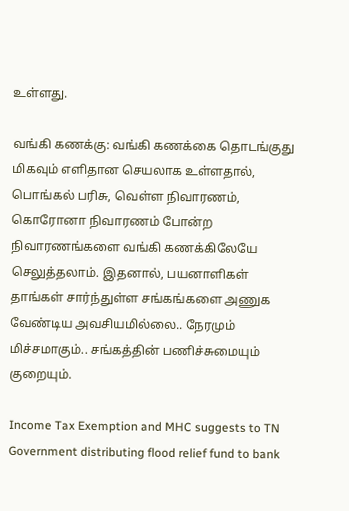உள்ளது.

வங்கி கணக்கு: வங்கி கணக்கை தொடங்குது மிகவும் எளிதான செயலாக உள்ளதால், பொங்கல் பரிசு, வெள்ள நிவாரணம், கொரோனா நிவாரணம் போன்ற நிவாரணங்களை வங்கி கணக்கிலேயே செலுத்தலாம். இதனால், பயனாளிகள் தாங்கள் சார்ந்துள்ள சங்கங்களை அணுக வேண்டிய அவசியமில்லை.. நேரமும் மிச்சமாகும்.. சங்கத்தின் பணிச்சுமையும் குறையும்.

Income Tax Exemption and MHC suggests to TN Government distributing flood relief fund to bank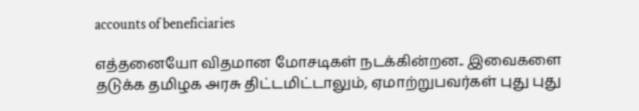accounts of beneficiaries

எத்தனையோ விதமான மோசடிகள் நடக்கின்றன.. இவைகளை தடுக்க தமிழக அரசு திட்டமிட்டாலும், ஏமாற்றுபவர்கள் புது புது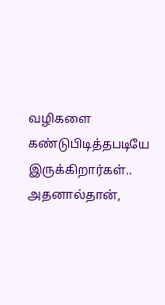வழிகளை கண்டுபிடித்தபடியே இருக்கிறார்கள்.. அதனால்தான்,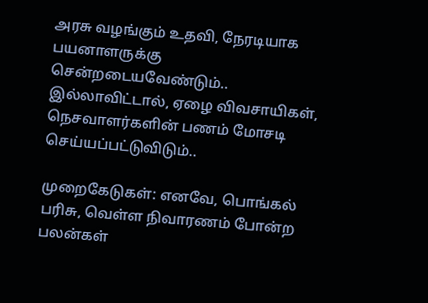அரசு வழங்கும் உதவி, நேரடியாக பயனாளருக்கு சென்றடையவேண்டும்.. இல்லாவிட்டால், ஏழை விவசாயிகள், நெசவாளர்களின் பணம் மோசடி செய்யப்பட்டுவிடும்..

முறைகேடுகள்: எனவே, பொங்கல் பரிசு, வெள்ள நிவாரணம் போன்ற பலன்கள்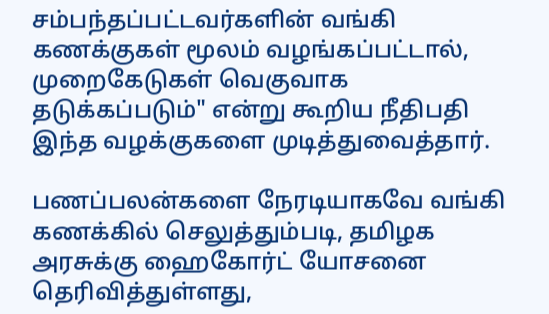சம்பந்தப்பட்டவர்களின் வங்கி கணக்குகள் மூலம் வழங்கப்பட்டால், முறைகேடுகள் வெகுவாக தடுக்கப்படும்" என்று கூறிய நீதிபதி இந்த வழக்குகளை முடித்துவைத்தார்.

பணப்பலன்களை நேரடியாகவே வங்கி கணக்கில் செலுத்தும்படி, தமிழக அரசுக்கு ஹைகோர்ட் யோசனை தெரிவித்துள்ளது,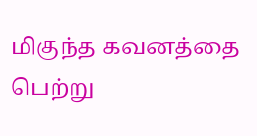மிகுந்த கவனத்தை பெற்று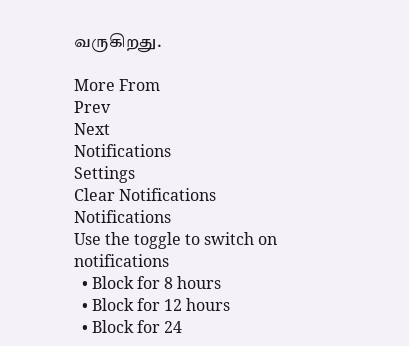வருகிறது.

More From
Prev
Next
Notifications
Settings
Clear Notifications
Notifications
Use the toggle to switch on notifications
  • Block for 8 hours
  • Block for 12 hours
  • Block for 24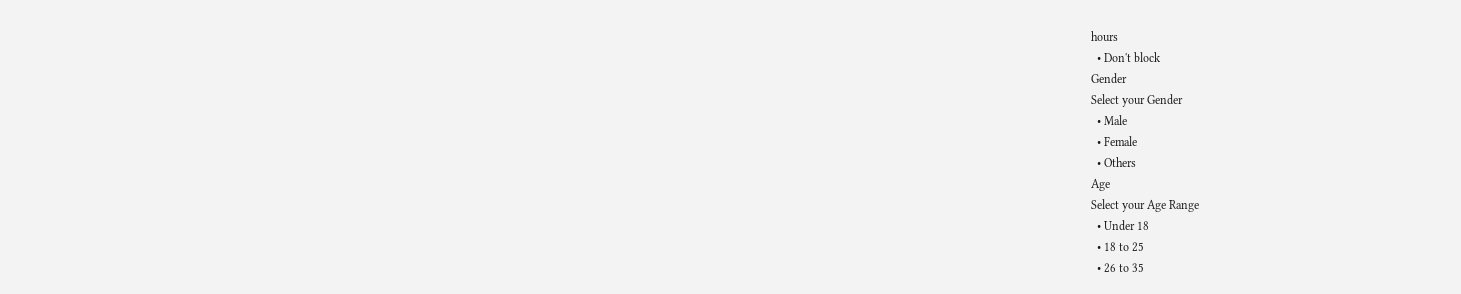hours
  • Don't block
Gender
Select your Gender
  • Male
  • Female
  • Others
Age
Select your Age Range
  • Under 18
  • 18 to 25
  • 26 to 35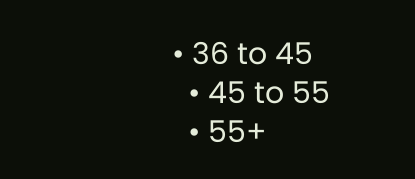• 36 to 45
  • 45 to 55
  • 55+